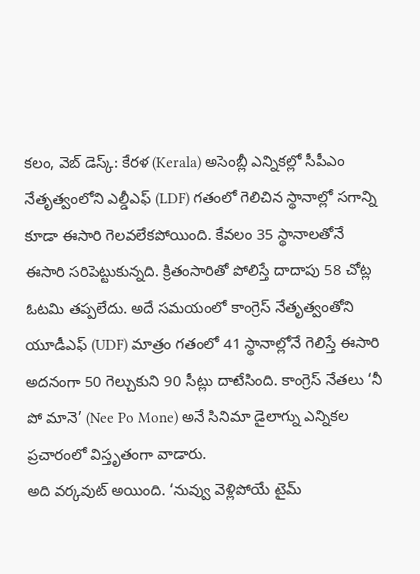కలం, వెబ్ డెస్క్: కేరళ (Kerala) అసెంబ్లీ ఎన్నికల్లో సీపీఎం నేతృత్వంలోని ఎల్డీఎఫ్ (LDF) గతంలో గెలిచిన స్థానాల్లో సగాన్ని కూడా ఈసారి గెలవలేకపోయింది. కేవలం 35 స్థానాలతోనే ఈసారి సరిపెట్టుకున్నది. క్రితంసారితో పోలిస్తే దాదాపు 58 చోట్ల ఓటమి తప్పలేదు. అదే సమయంలో కాంగ్రెస్ నేతృత్వంతోని యూడీఎఫ్ (UDF) మాత్రం గతంలో 41 స్థానాల్లోనే గెలిస్తే ఈసారి అదనంగా 50 గెల్చుకుని 90 సీట్లు దాటేసింది. కాంగ్రెస్ నేతలు ‘నీ పో మానె’ (Nee Po Mone) అనే సినిమా డైలాగ్ను ఎన్నికల ప్రచారంలో విస్తృతంగా వాడారు.
అది వర్కవుట్ అయింది. ‘నువ్వు వెళ్లిపోయే టైమ్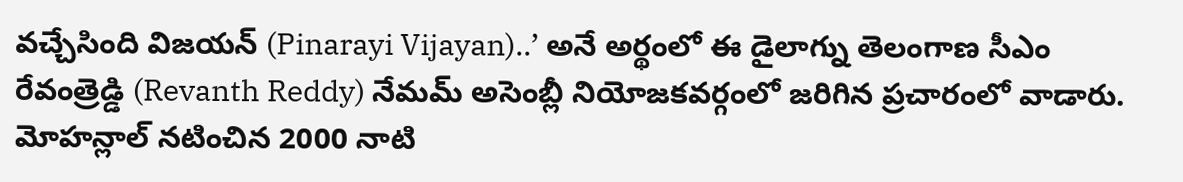వచ్చేసింది విజయన్ (Pinarayi Vijayan)..’ అనే అర్థంలో ఈ డైలాగ్ను తెలంగాణ సీఎం రేవంత్రెడ్డి (Revanth Reddy) నేమమ్ అసెంబ్లీ నియోజకవర్గంలో జరిగిన ప్రచారంలో వాడారు. మోహన్లాల్ నటించిన 2000 నాటి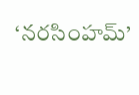‘నరసింహమ్’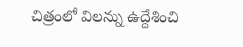చిత్రంలో విలన్ను ఉద్దేశించి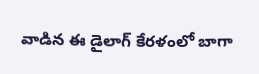వాడిన ఈ డైలాగ్ కేరళంలో బాగా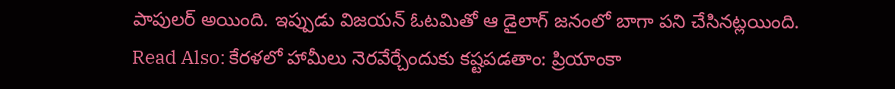పాపులర్ అయింది. ఇప్పుడు విజయన్ ఓటమితో ఆ డైలాగ్ జనంలో బాగా పని చేసినట్లయింది.
Read Also: కేరళలో హామీలు నెరవేర్చేందుకు కష్టపడతాం: ప్రియాంకా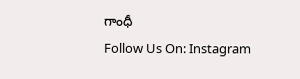గాంధీ
Follow Us On: Instagram